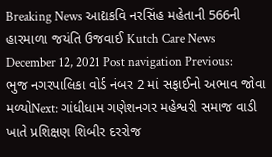Breaking News આદ્યકવિ નરસિંહ મહેતાની 566ની હારમાળા જયંતિ ઉજવાઈ Kutch Care News December 12, 2021 Post navigation Previous: ભુજ નગરપાલિકા વોર્ડ નંબર 2 માં સફાઈનો અભાવ જોવા મળ્યોNext: ગાંધીધામ ગણેશનગર મહેશ્વરી સમાજ વાડી ખાતે પ્રશિક્ષણ શિબીર દરરોજ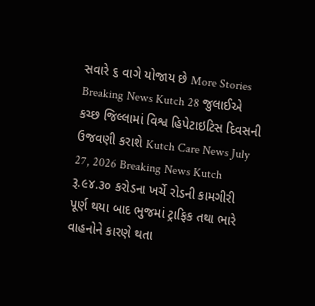સવારે ૬ વાગે યોજાય છે More Stories Breaking News Kutch 28 જુલાઈએ કચ્છ જિલ્લામાં વિશ્વ હિપેટાઇટિસ દિવસની ઉજવણી કરાશે Kutch Care News July 27, 2026 Breaking News Kutch રૂ.૯૪.૩૦ કરોડના ખર્ચે રોડની કામગીરી પૂર્ણ થયા બાદ ભુજમાં ટ્રાફિક તથા ભારે વાહનોને કારણે થતા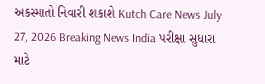અકસ્માતો નિવારી શકાશે Kutch Care News July 27, 2026 Breaking News India પરીક્ષા સુધારા માટે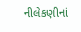નીલેકણીનાં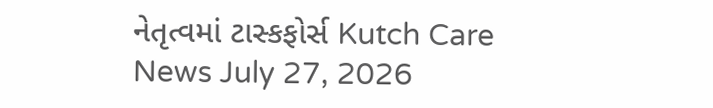નેતૃત્વમાં ટાસ્કફોર્સ Kutch Care News July 27, 2026